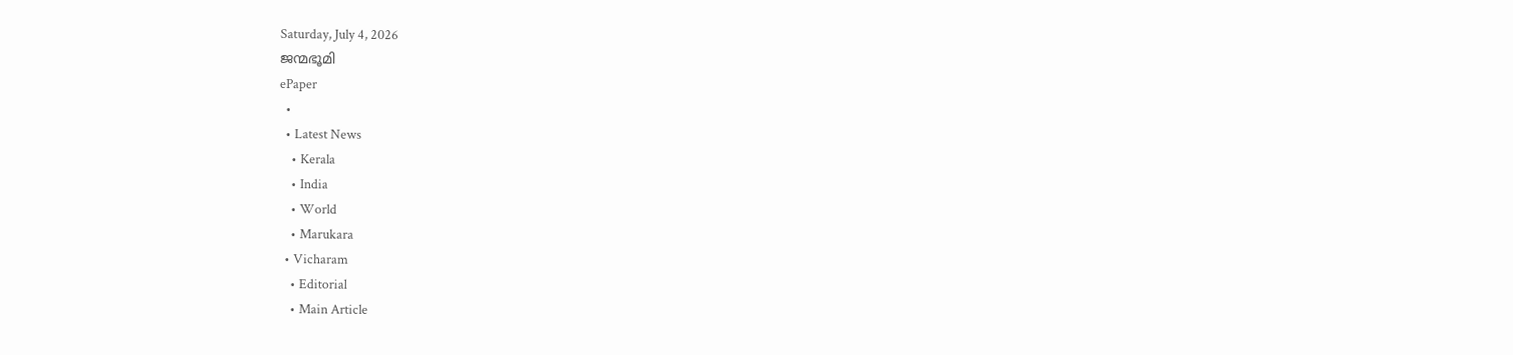Saturday, July 4, 2026
ജന്മഭൂമി
ePaper
  •
  • Latest News
    • Kerala
    • India
    • World
    • Marukara
  • Vicharam
    • Editorial
    • Main Article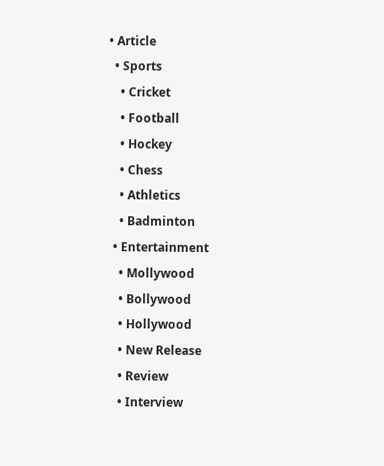• Article
  • Sports
    • Cricket
    • Football
    • Hockey
    • Chess
    • Athletics
    • Badminton
  • Entertainment
    • Mollywood
    • Bollywood
    • Hollywood
    • New Release
    • Review
    • Interview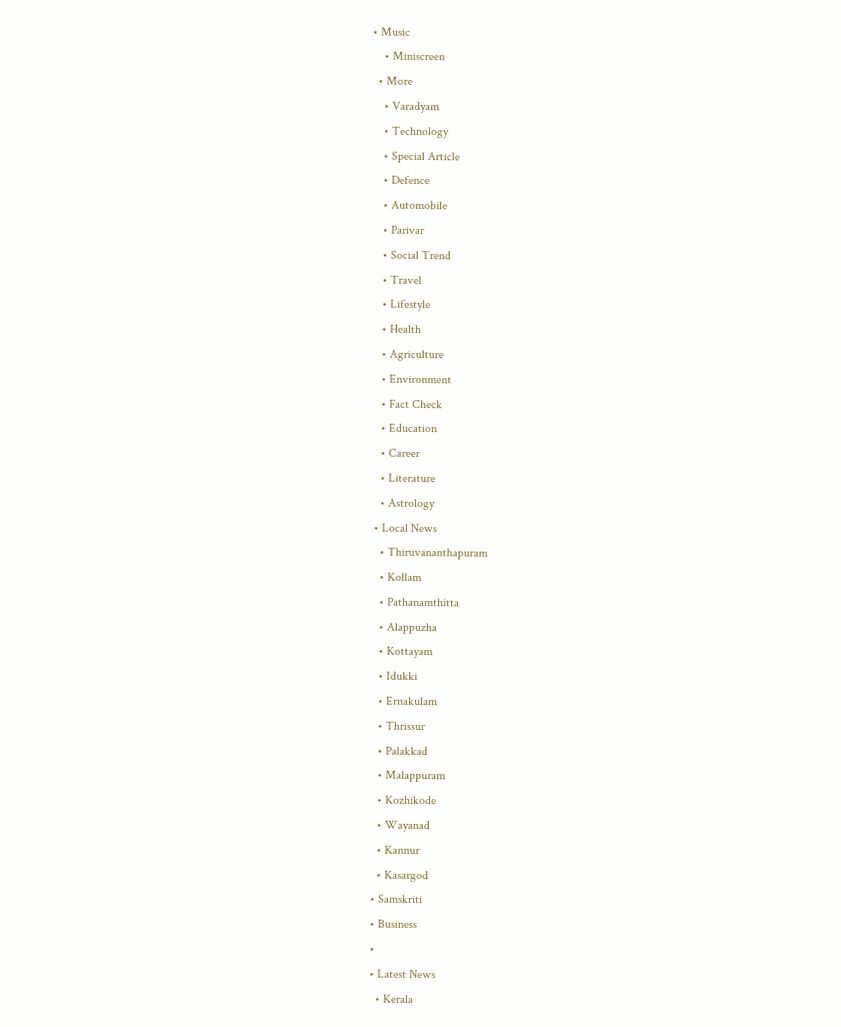• Music
    • Miniscreen
  • More
    • Varadyam
    • Technology
    • Special Article
    • Defence
    • Automobile
    • Parivar
    • Social Trend
    • Travel
    • Lifestyle
    • Health
    • Agriculture
    • Environment
    • Fact Check
    • Education
    • Career
    • Literature
    • Astrology
  • Local News
    • Thiruvananthapuram
    • Kollam
    • Pathanamthitta
    • Alappuzha
    • Kottayam
    • Idukki
    • Ernakulam
    • Thrissur
    • Palakkad
    • Malappuram
    • Kozhikode
    • Wayanad
    • Kannur
    • Kasargod
  • Samskriti
  • Business
  •
  • Latest News
    • Kerala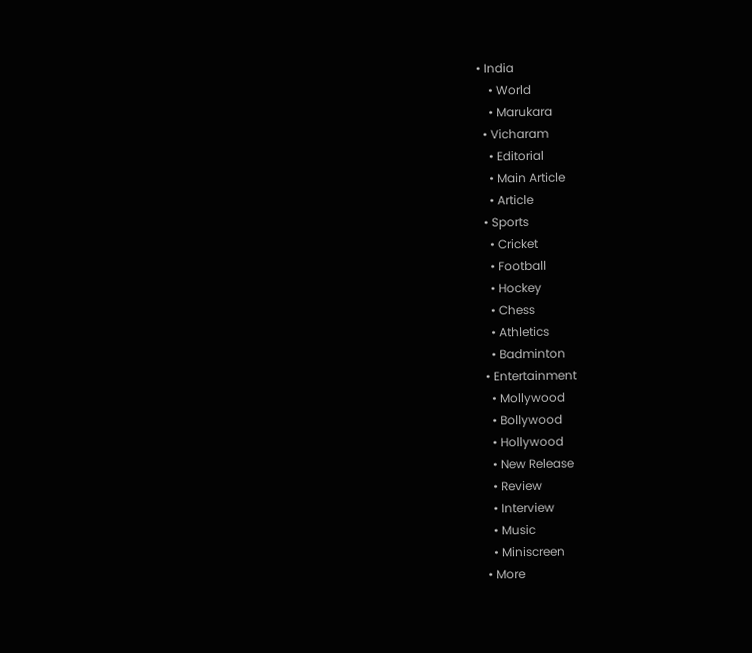• India
    • World
    • Marukara
  • Vicharam
    • Editorial
    • Main Article
    • Article
  • Sports
    • Cricket
    • Football
    • Hockey
    • Chess
    • Athletics
    • Badminton
  • Entertainment
    • Mollywood
    • Bollywood
    • Hollywood
    • New Release
    • Review
    • Interview
    • Music
    • Miniscreen
  • More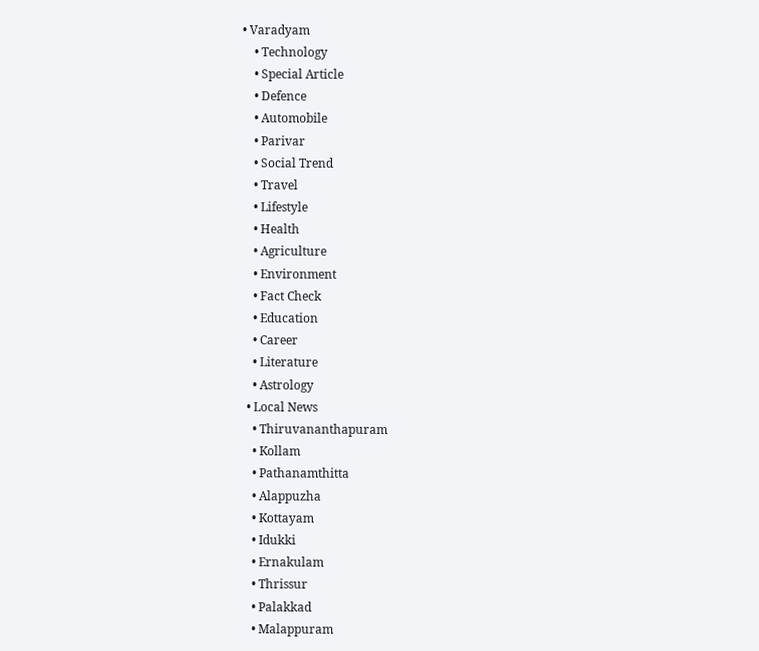• Varadyam
    • Technology
    • Special Article
    • Defence
    • Automobile
    • Parivar
    • Social Trend
    • Travel
    • Lifestyle
    • Health
    • Agriculture
    • Environment
    • Fact Check
    • Education
    • Career
    • Literature
    • Astrology
  • Local News
    • Thiruvananthapuram
    • Kollam
    • Pathanamthitta
    • Alappuzha
    • Kottayam
    • Idukki
    • Ernakulam
    • Thrissur
    • Palakkad
    • Malappuram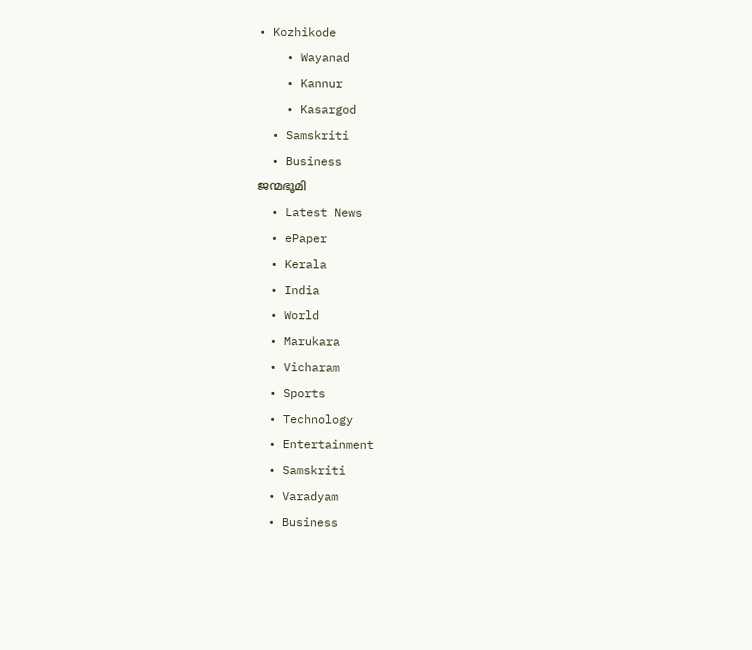• Kozhikode
    • Wayanad
    • Kannur
    • Kasargod
  • Samskriti
  • Business
ജന്മഭൂമി
  • Latest News
  • ePaper
  • Kerala
  • India
  • World
  • Marukara
  • Vicharam
  • Sports
  • Technology
  • Entertainment
  • Samskriti
  • Varadyam
  • Business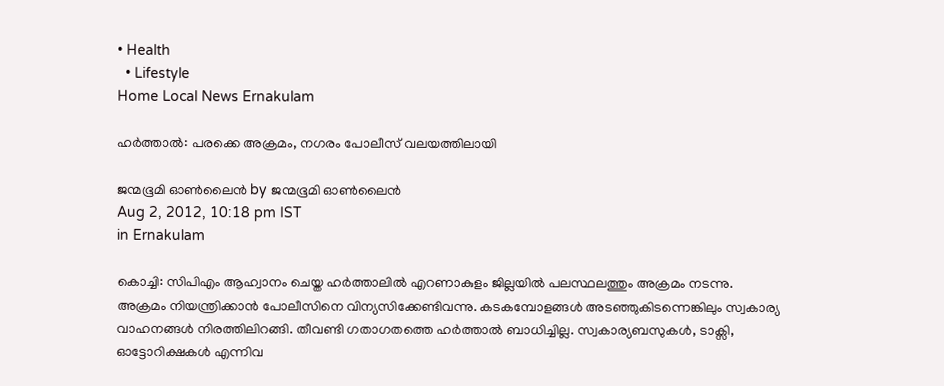• Health
  • Lifestyle
Home Local News Ernakulam

ഹര്‍ത്താല്‍: പരക്കെ അക്രമം, നഗരം പോലീസ്‌ വലയത്തിലായി

ജന്മഭൂമി ഓണ്‍ലൈന്‍ by ജന്മഭൂമി ഓണ്‍ലൈന്‍
Aug 2, 2012, 10:18 pm IST
in Ernakulam

കൊച്ചി: സിപിഎം ആഹ്വാനം ചെയ്ത ഹര്‍ത്താലില്‍ എറണാകുളം ജില്ലയില്‍ പലസ്ഥലത്തും അക്രമം നടന്നു. അക്രമം നിയന്ത്രിക്കാന്‍ പോലീസിനെ വിന്യസിക്കേണ്ടിവന്നു. കടകമ്പോളങ്ങള്‍ അടഞ്ഞുകിടന്നെങ്കിലും സ്വകാര്യ വാഹനങ്ങള്‍ നിരത്തിലിറങ്ങി. തീവണ്ടി ഗതാഗതത്തെ ഹര്‍ത്താല്‍ ബാധിച്ചില്ല. സ്വകാര്യബസുകള്‍, ടാക്സി, ഓട്ടോറിക്ഷകള്‍ എന്നിവ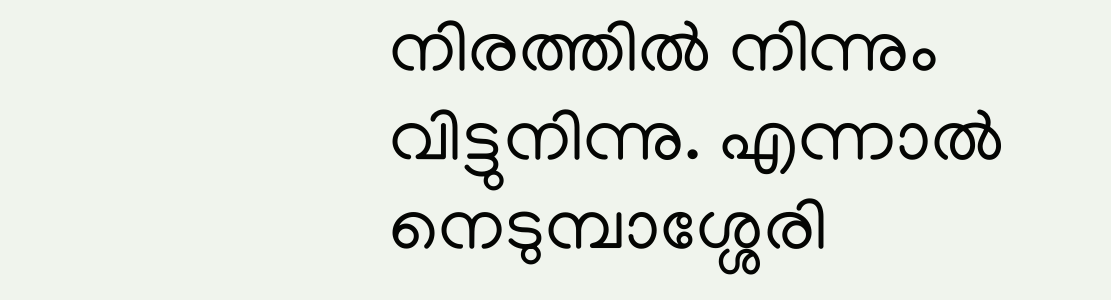നിരത്തില്‍ നിന്നും വിട്ടുനിന്നു. എന്നാല്‍ നെടുമ്പാശ്ശേരി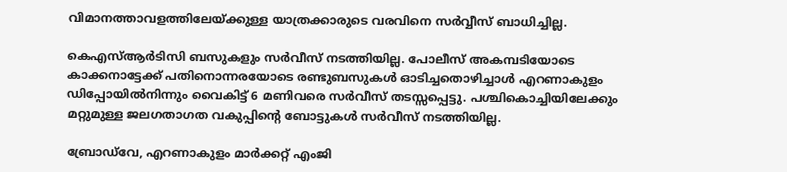വിമാനത്താവളത്തിലേയ്‌ക്കുള്ള യാത്രക്കാരുടെ വരവിനെ സര്‍വ്വീസ്‌ ബാധിച്ചില്ല.

കെഎസ്‌ആര്‍ടിസി ബസുകളും സര്‍വീസ്‌ നടത്തിയില്ല. പോലീസ്‌ അകമ്പടിയോടെ കാക്കനാട്ടേക്ക്‌ പതിനൊന്നരയോടെ രണ്ടുബസുകള്‍ ഓടിച്ചതൊഴിച്ചാള്‍ എറണാകുളം ഡിപ്പോയില്‍നിന്നും വൈകിട്ട്‌ 6 മണിവരെ സര്‍വീസ്‌ തടസ്സപ്പെട്ടു. പശ്ചികൊച്ചിയിലേക്കും മറ്റുമുള്ള ജലഗതാഗത വകുപ്പിന്റെ ബോട്ടുകള്‍ സര്‍വീസ്‌ നടത്തിയില്ല.

ബ്രോഡ്‌വേ, എറണാകുളം മാര്‍ക്കറ്റ്‌ എംജി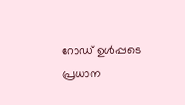റോഡ്‌ ഉള്‍പ്പടെ പ്രധാന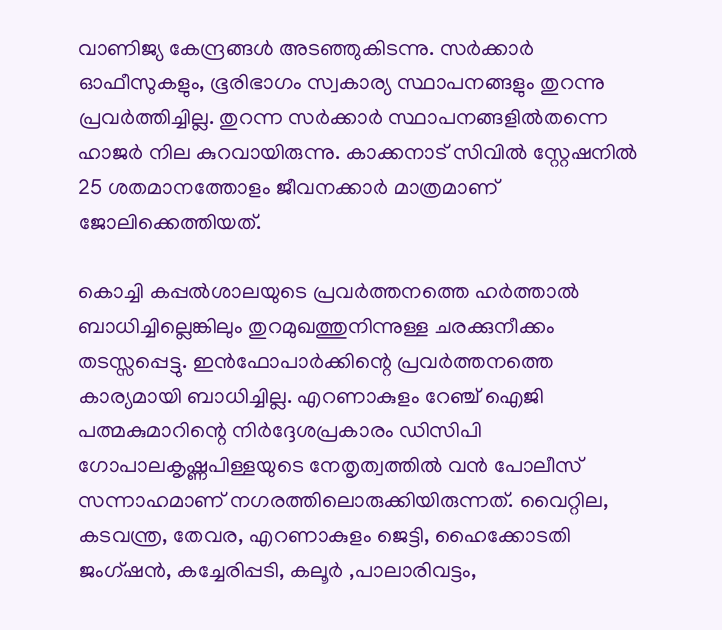വാണിജ്യ കേന്ദ്രങ്ങള്‍ അടഞ്ഞുകിടന്നു. സര്‍ക്കാര്‍ ഓഫീസുകളും, ഭൂരിഭാഗം സ്വകാര്യ സ്ഥാപനങ്ങളും തുറന്നു പ്രവര്‍ത്തിച്ചില്ല. തുറന്ന സര്‍ക്കാര്‍ സ്ഥാപനങ്ങളില്‍തന്നെ ഹാജര്‍ നില കുറവായിരുന്നു. കാക്കനാട്‌ സിവില്‍ സ്റ്റേഷനില്‍ 25 ശതമാനത്തോളം ജീവനക്കാര്‍ മാത്രമാണ്‌ ജോലിക്കെത്തിയത്‌.

കൊച്ചി കപ്പല്‍ശാലയുടെ പ്രവര്‍ത്തനത്തെ ഹര്‍ത്താല്‍ ബാധിച്ചില്ലെങ്കിലും തുറമുഖത്തുനിന്നുള്ള ചരക്കുനീക്കം തടസ്സപ്പെട്ടു. ഇന്‍ഫോപാര്‍ക്കിന്റെ പ്രവര്‍ത്തനത്തെ കാര്യമായി ബാധിച്ചില്ല. എറണാകുളം റേഞ്ച്‌ ഐജി പത്മകുമാറിന്റെ നിര്‍ദ്ദേശപ്രകാരം ഡിസിപി ഗോപാലകൃഷ്ണപിള്ളയുടെ നേതൃത്വത്തില്‍ വന്‍ പോലീസ്‌ സന്നാഹമാണ്‌ നഗരത്തിലൊരുക്കിയിരുന്നത്‌. വൈറ്റില, കടവന്ത്ര, തേവര, എറണാകുളം ജെട്ടി, ഹൈക്കോടതി ജംഗ്ഷന്‍, കച്ചേരിപ്പടി, കലൂര്‍ ,പാലാരിവട്ടം,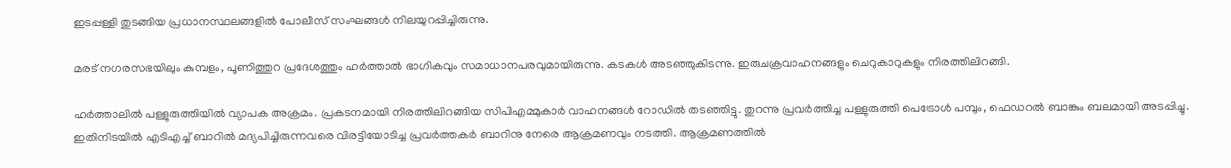ഇടപ്പള്ളി തുടങ്ങിയ പ്രധാനസ്ഥലങ്ങളില്‍ പോലീസ്‌ സംഘങ്ങള്‍ നിലയുറപ്പിച്ചിരുന്നു.

മരട്‌ നഗരസഭയിലും കുമ്പളം, പൂണിത്തുറ പ്രദേശത്തും ഹര്‍ത്താല്‍ ഭാഗികവും സമാധാനപരവുമായിരുന്നു. കടകള്‍ അടഞ്ഞുകിടന്നു. ഇരുചക്രവാഹനങ്ങളും ചെറുകാറുകളും നിരത്തിലിറങ്ങി.

ഹര്‍ത്താലില്‍ പള്ളുരുത്തിയില്‍ വ്യാപക അക്രമം. പ്രകടനമായി നിരത്തിലിറങ്ങിയ സിപിഎമ്മുകാര്‍ വാഹനങ്ങള്‍ റോഡില്‍ തടഞ്ഞിട്ടു. തുറന്നു പ്രവര്‍ത്തിച്ച പള്ളുരുത്തി പെട്രോള്‍ പമ്പും, ഫെഡറല്‍ ബാങ്കും ബലമായി അടപ്പിച്ചു. ഇതിനിടയില്‍ എടിഎച്ച്‌ ബാറില്‍ മദ്യപിച്ചിരുന്നവരെ വിരട്ടിയോടിച്ച പ്രവര്‍ത്തകര്‍ ബാറിനു നേരെ ആക്രമണവും നടത്തി. ആക്രമണത്തില്‍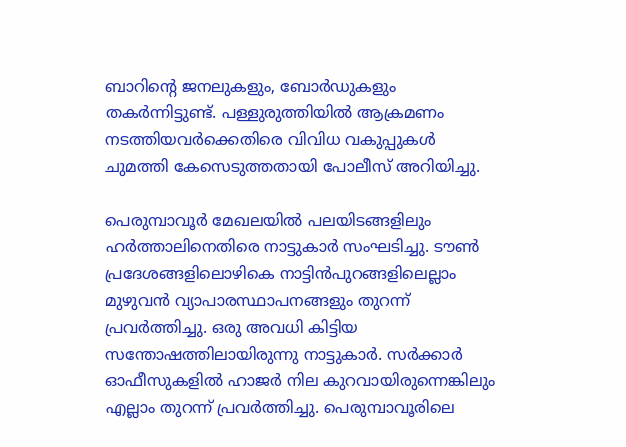ബാറിന്റെ ജനലുകളും, ബോര്‍ഡുകളും തകര്‍ന്നിട്ടുണ്ട്‌. പള്ളുരുത്തിയില്‍ ആക്രമണം നടത്തിയവര്‍ക്കെതിരെ വിവിധ വകുപ്പുകള്‍ ചുമത്തി കേസെടുത്തതായി പോലീസ്‌ അറിയിച്ചു.

പെരുമ്പാവൂര്‍ മേഖലയില്‍ പലയിടങ്ങളിലും ഹര്‍ത്താലിനെതിരെ നാട്ടുകാര്‍ സംഘടിച്ചു. ടൗണ്‍ പ്രദേശങ്ങളിലൊഴികെ നാട്ടിന്‍പുറങ്ങളിലെല്ലാം മുഴുവന്‍ വ്യാപാരസ്ഥാപനങ്ങളും തുറന്ന്‌ പ്രവര്‍ത്തിച്ചു. ഒരു അവധി കിട്ടിയ സന്തോഷത്തിലായിരുന്നു നാട്ടുകാര്‍. സര്‍ക്കാര്‍ ഓഫീസുകളില്‍ ഹാജര്‍ നില കുറവായിരുന്നെങ്കിലും എല്ലാം തുറന്ന്‌ പ്രവര്‍ത്തിച്ചു. പെരുമ്പാവൂരിലെ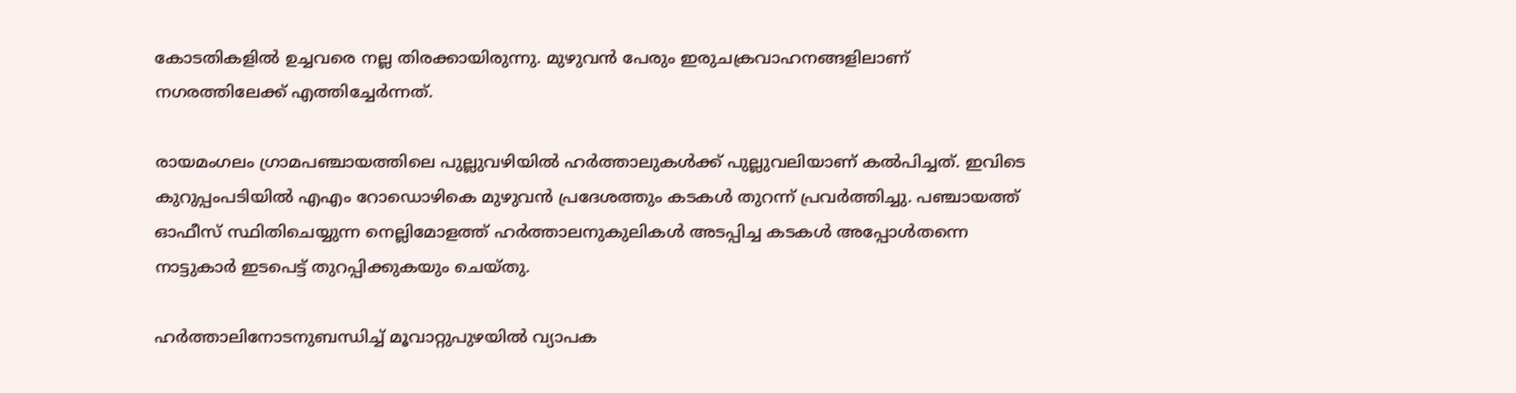കോടതികളില്‍ ഉച്ചവരെ നല്ല തിരക്കായിരുന്നു. മുഴുവന്‍ പേരും ഇരുചക്രവാഹനങ്ങളിലാണ്‌ നഗരത്തിലേക്ക്‌ എത്തിച്ചേര്‍ന്നത്‌.

രായമംഗലം ഗ്രാമപഞ്ചായത്തിലെ പുല്ലുവഴിയില്‍ ഹര്‍ത്താലുകള്‍ക്ക്‌ പുല്ലുവലിയാണ്‌ കല്‍പിച്ചത്‌. ഇവിടെ കുറുപ്പംപടിയില്‍ എഎം റോഡൊഴികെ മുഴുവന്‍ പ്രദേശത്തും കടകള്‍ തുറന്ന്‌ പ്രവര്‍ത്തിച്ചു. പഞ്ചായത്ത്‌ ഓഫീസ്‌ സ്ഥിതിചെയ്യുന്ന നെല്ലിമോളത്ത്‌ ഹര്‍ത്താലനുകുലികള്‍ അടപ്പിച്ച കടകള്‍ അപ്പോള്‍തന്നെ നാട്ടുകാര്‍ ഇടപെട്ട്‌ തുറപ്പിക്കുകയും ചെയ്തു.

ഹര്‍ത്താലിനോടനുബന്ധിച്ച്‌ മൂവാറ്റുപുഴയില്‍ വ്യാപക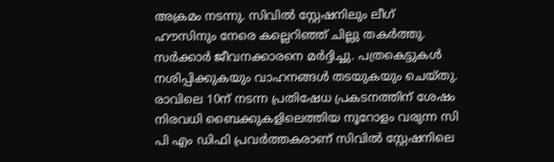അക്രമം നടന്നു. സിവില്‍ സ്റ്റേഷനിലും ലീഗ്‌ ഹൗസിനും നേരെ കല്ലെറിഞ്ഞ്‌ ചില്ലു തകര്‍ത്തു. സര്‍ക്കാര്‍ ജീവനക്കാരനെ മര്‍ദ്ദിച്ചു. പത്രകെട്ടുകള്‍ നശിപ്പിക്കുകയും വാഹനങ്ങള്‍ തടയുകയും ചെയ്തു. രാവിലെ 10ന്‌ നടന്ന പ്രതിഷേധ പ്രകടനത്തിന്‌ ശേഷം നിരവധി ബൈക്കുകളിലെത്തിയ നൂറോളം വരുന്ന സി പി എം ഡിഫി പ്രവര്‍ത്തകരാണ്‌ സിവില്‍ സ്റ്റേഷനിലെ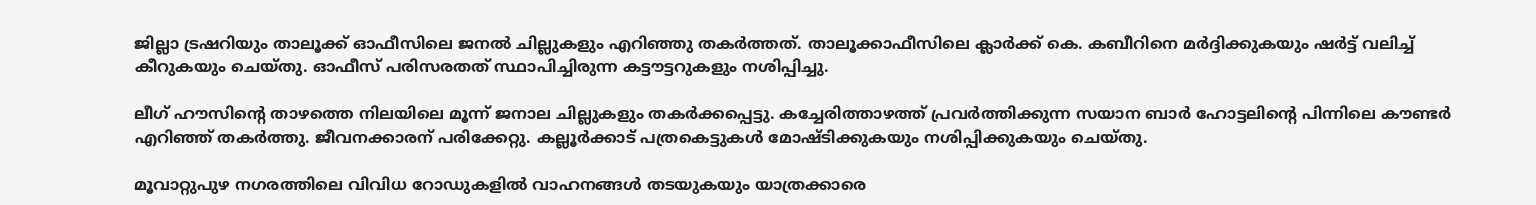ജില്ലാ ട്രഷറിയും താലൂക്ക്‌ ഓഫീസിലെ ജനല്‍ ചില്ലുകളും എറിഞ്ഞു തകര്‍ത്തത്‌. താലൂക്കാഫീസിലെ ക്ലാര്‍ക്ക്‌ കെ. കബീറിനെ മര്‍ദ്ദിക്കുകയും ഷര്‍ട്ട്‌ വലിച്ച്‌ കീറുകയും ചെയ്തു. ഓഫീസ്‌ പരിസരതത്‌ സ്ഥാപിച്ചിരുന്ന കട്ടൗട്ടറുകളും നശിപ്പിച്ചു.

ലീഗ്‌ ഹൗസിന്റെ താഴത്തെ നിലയിലെ മൂന്ന്‌ ജനാല ചില്ലുകളും തകര്‍ക്കപ്പെട്ടു. കച്ചേരിത്താഴത്ത്‌ പ്രവര്‍ത്തിക്കുന്ന സയാന ബാര്‍ ഹോട്ടലിന്റെ പിന്നിലെ കൗണ്ടര്‍ എറിഞ്ഞ്‌ തകര്‍ത്തു. ജീവനക്കാരന്‌ പരിക്കേറ്റു. കല്ലൂര്‍ക്കാട്‌ പത്രകെട്ടുകള്‍ മോഷ്ടിക്കുകയും നശിപ്പിക്കുകയും ചെയ്തു.

മൂവാറ്റുപുഴ നഗരത്തിലെ വിവിധ റോഡുകളില്‍ വാഹനങ്ങള്‍ തടയുകയും യാത്രക്കാരെ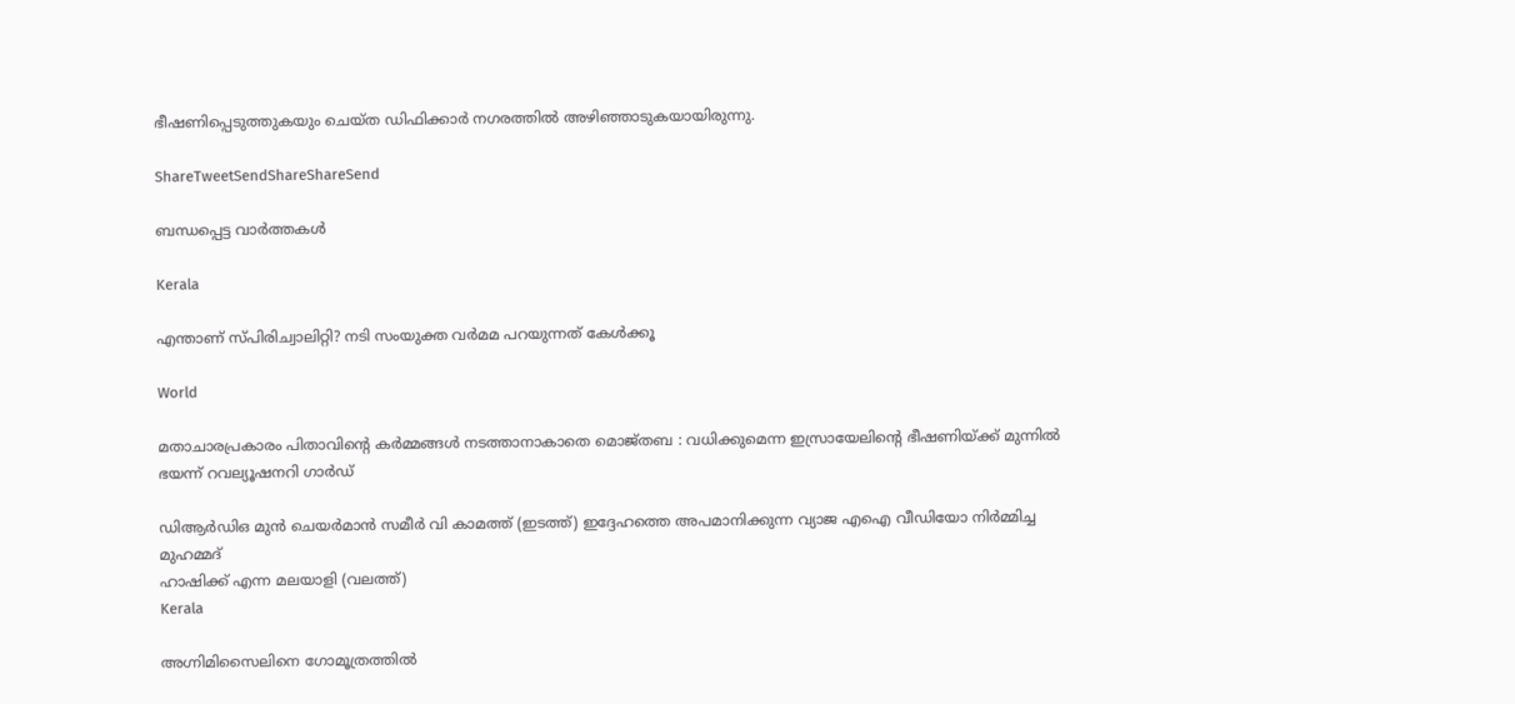ഭീഷണിപ്പെടുത്തുകയും ചെയ്ത ഡിഫിക്കാര്‍ നഗരത്തില്‍ അഴിഞ്ഞാടുകയായിരുന്നു.

ShareTweetSendShareShareSend

ബന്ധപ്പെട്ട വാര്‍ത്തകള്‍

Kerala

എന്താണ് സ്പിരിച്വാലിറ്റി? നടി സംയുക്ത വര്‍മമ പറയുന്നത് കേള്‍ക്കൂ

World

മതാചാരപ്രകാരം പിതാവിന്റെ കർമ്മങ്ങൾ നടത്താനാകാതെ മൊജ്തബ : വധിക്കുമെന്ന ഇസ്രായേലിന്റെ ഭീഷണിയ്‌ക്ക് മുന്നിൽ ഭയന്ന് റവല്യൂഷനറി ഗാർഡ്

ഡിആര്‍ഡിഒ മുന്‍ ചെയര്‍മാന്‍ സമീര്‍ വി കാമത്ത് (ഇടത്ത്) ഇദ്ദേഹത്തെ അപമാനിക്കുന്ന വ്യാജ എഐ വീഡിയോ നിര്‍മ്മിച്ച മുഹമ്മദ്
ഹാഷിക്ക് എന്ന മലയാളി (വലത്ത്)
Kerala

അഗ്നിമിസൈലിനെ ഗോമൂത്രത്തില്‍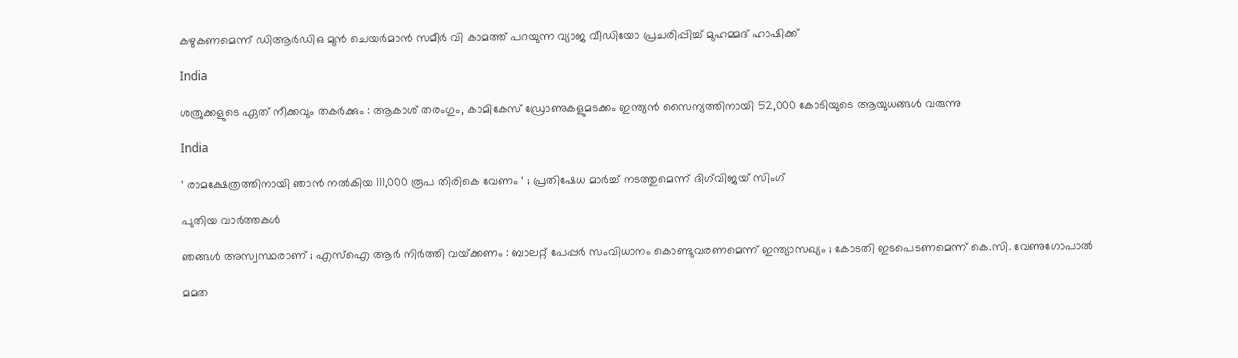കഴുകണമെന്ന് ഡിആര്‍ഡിഒ മുന്‍ ചെയര്‍മാന്‍ സമീര്‍ വി കാമത്ത് പറയുന്ന വ്യാജ വീഡിയോ പ്രചരിപ്പിച്ച് മുഹമ്മദ് ഹാഷിക്ക്

India

ശത്രുക്കളുടെ ഏത് നീക്കവും തകർക്കും : ആകാശ് തരംഗും, കാമികേസ് ഡ്രോണുകളുമടക്കം ഇന്ത്യൻ സൈന്യത്തിനായി 52,000 കോടിയുടെ ആയുധങ്ങൾ വരുന്നു

India

‘ രാമക്ഷേത്രത്തിനായി ഞാൻ നൽകിയ 111,000 രൂപ തിരികെ വേണം ‘ ; പ്രതിഷേധ മാർച്ച് നടത്തുമെന്ന് ദിഗ്‌വിജയ് സിംഗ്

പുതിയ വാര്‍ത്തകള്‍

ഞങ്ങൾ അസ്വസ്ഥരാണ് ; എസ്ഐ ആർ നിർത്തി വയ്‌ക്കണം : ബാലറ്റ് പേപ്പർ സംവിധാനം കൊണ്ടുവരണമെന്ന് ഇന്ത്യാസഖ്യം ; കോടതി ഇടപെടണമെന്ന് കെ.സി. വേണുഗോപാൽ

മമത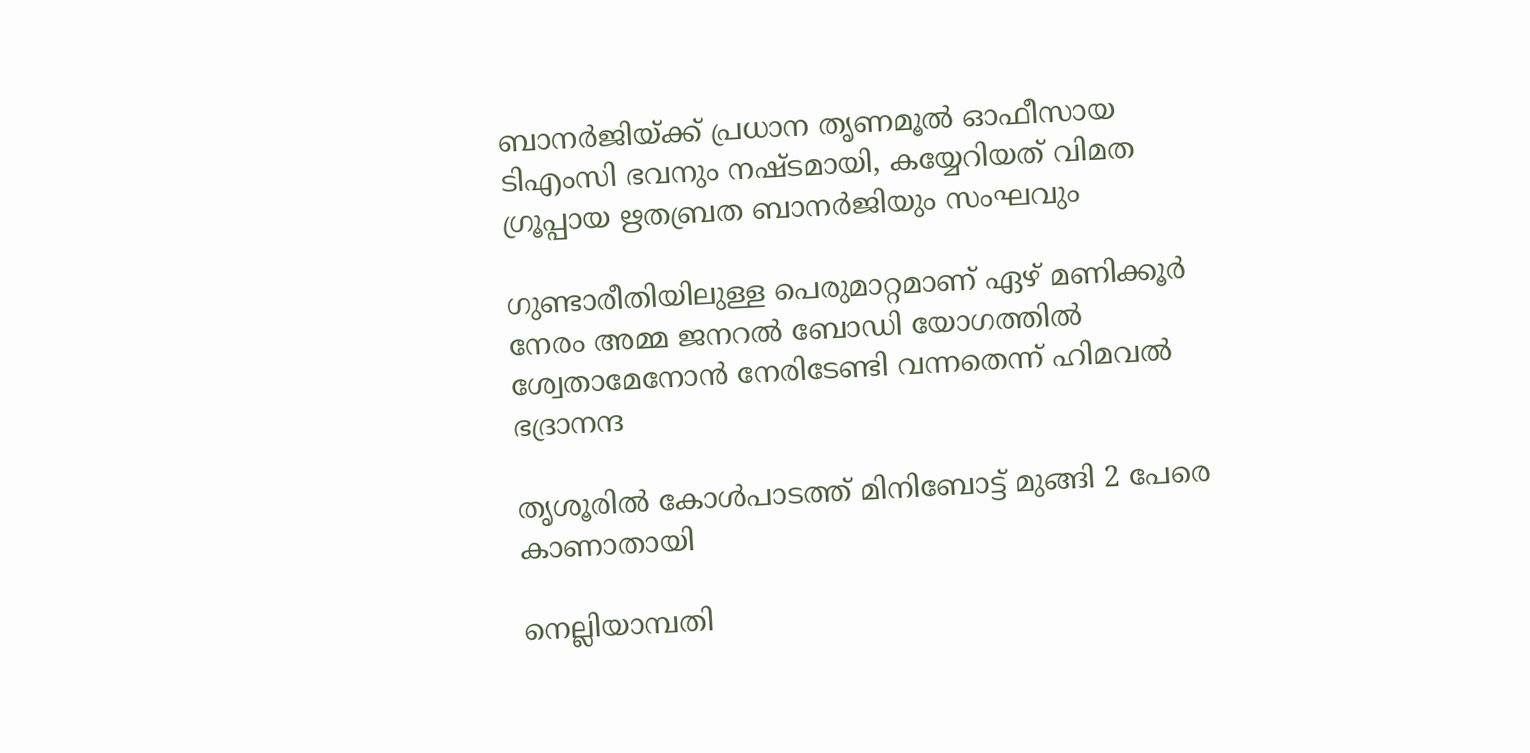ബാനര്‍ജിയ്‌ക്ക് പ്രധാന തൃണമൂല്‍ ഓഫീസായ ടിഎംസി ഭവനും നഷ്ടമായി, കയ്യേറിയത് വിമത ഗ്രൂപ്പായ ഋതബ്രത ബാനര്‍ജിയും സംഘവും

ഗുണ്ടാരീതിയിലുള്ള പെരുമാറ്റമാണ് ഏഴ് മണിക്കൂര്‍ നേരം അമ്മ ജനറല്‍ ബോഡി യോഗത്തില്‍ ശ്വേതാമേനോന്‍ നേരിടേണ്ടി വന്നതെന്ന് ഹിമവല്‍ ഭദ്രാനന്ദ

തൃശൂരില്‍ കോള്‍പാടത്ത് മിനിബോട്ട് മുങ്ങി 2 പേരെ കാണാതായി

നെല്ലിയാമ്പതി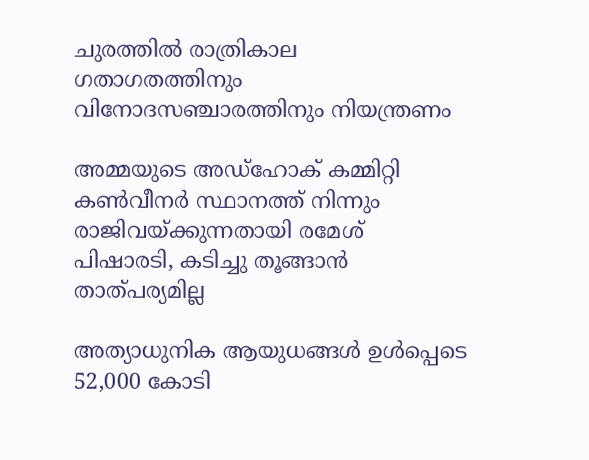ചുരത്തില്‍ രാത്രികാല ഗതാഗതത്തിനും വിനോദസഞ്ചാരത്തിനും നിയന്ത്രണം

അമ്മയുടെ അഡ്‌ഹോക് കമ്മിറ്റി കണ്‍വീനര്‍ സ്ഥാനത്ത് നിന്നും രാജിവയ്‌ക്കുന്നതായി രമേശ് പിഷാരടി, കടിച്ചു തൂങ്ങാന്‍ താത്പര്യമില്ല

അത്യാധുനിക ആയുധങ്ങൾ ഉൾപ്പെടെ 52,000 കോടി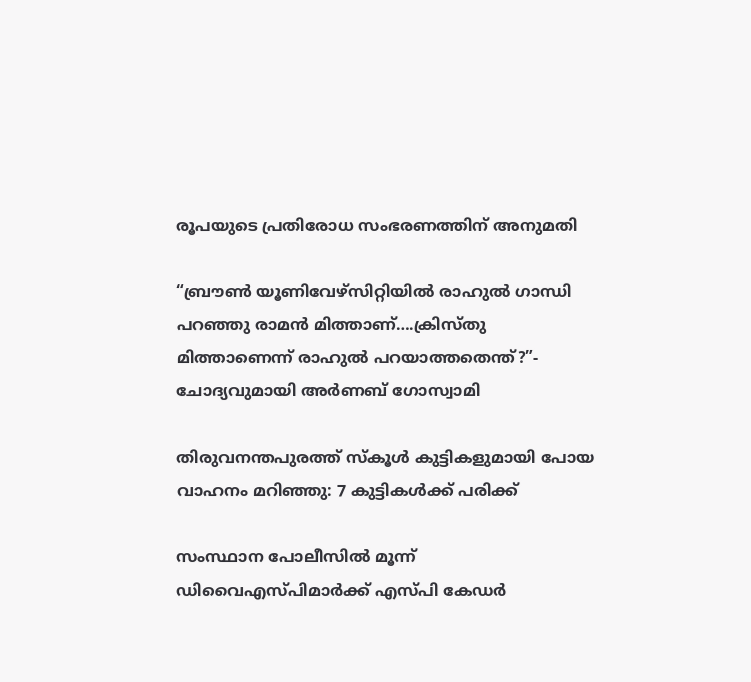രൂപയുടെ പ്രതിരോധ സംഭരണത്തിന് അനുമതി

“ബ്രൗണ്‍ യൂണിവേഴ്സിറ്റിയില്‍ രാഹുല്‍ ഗാന്ധി പറഞ്ഞു രാമന്‍ മിത്താണ്….ക്രിസ്തു മിത്താണെന്ന് രാഹുല്‍ പറയാത്തതെന്ത്?”- ചോദ്യവുമായി അര്‍ണബ് ഗോസ്വാമി

തിരുവനന്തപുരത്ത് സ്‌കൂള്‍ കുട്ടികളുമായി പോയ വാഹനം മറിഞ്ഞു: 7 കുട്ടികള്‍ക്ക് പരിക്ക്

സംസ്ഥാന പോലീസില്‍ മൂന്ന് ഡിവൈഎസ്പിമാര്‍ക്ക് എസ്പി കേഡര്‍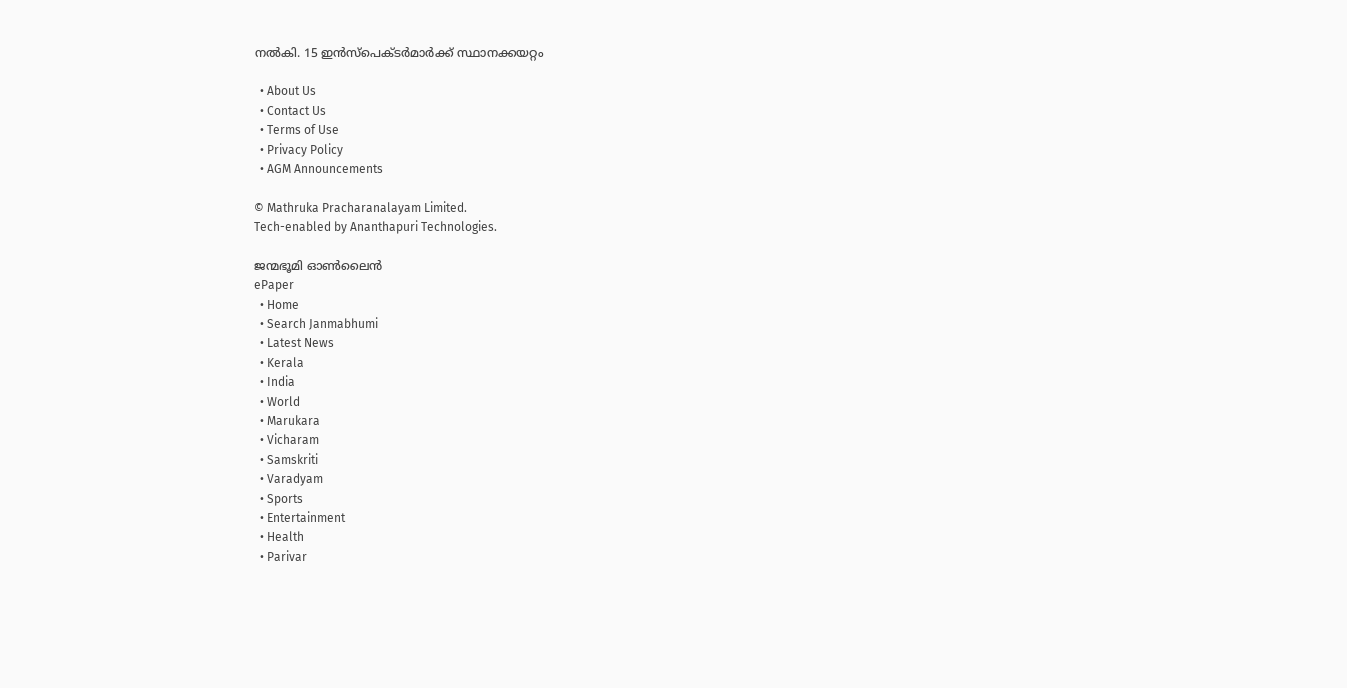നല്‍കി. 15 ഇന്‍സ്പെക്ടര്‍മാര്‍ക്ക് സ്ഥാനക്കയറ്റം

  • About Us
  • Contact Us
  • Terms of Use
  • Privacy Policy
  • AGM Announcements

© Mathruka Pracharanalayam Limited.
Tech-enabled by Ananthapuri Technologies.

ജന്മഭൂമി ഓണ്‍ലൈന്‍
ePaper
  • Home
  • Search Janmabhumi
  • Latest News
  • Kerala
  • India
  • World
  • Marukara
  • Vicharam
  • Samskriti
  • Varadyam
  • Sports
  • Entertainment
  • Health
  • Parivar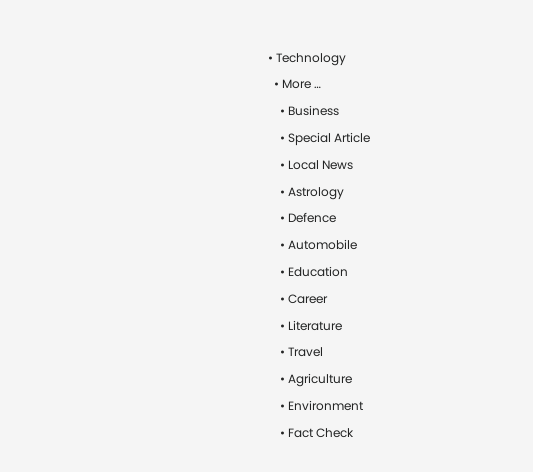• Technology
  • More …
    • Business
    • Special Article
    • Local News
    • Astrology
    • Defence
    • Automobile
    • Education
    • Career
    • Literature
    • Travel
    • Agriculture
    • Environment
    • Fact Check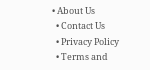• About Us
  • Contact Us
  • Privacy Policy
  • Terms and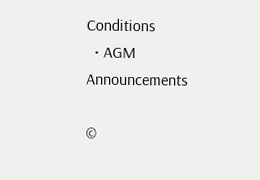Conditions
  • AGM Announcements

©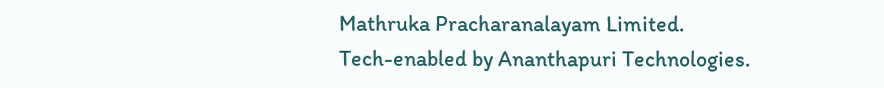Mathruka Pracharanalayam Limited.
Tech-enabled by Ananthapuri Technologies.